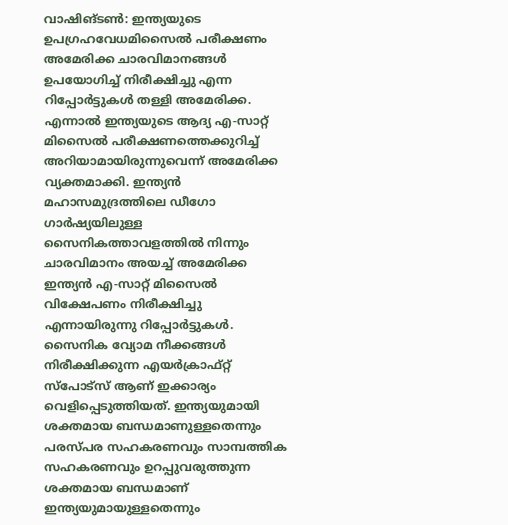വാഷിങ്ടൺ: ഇന്ത്യയുടെ ഉപഗ്രഹവേധമിസൈൽ പരീക്ഷണം അമേരിക്ക ചാരവിമാനങ്ങൾ ഉപയോഗിച്ച് നിരീക്ഷിച്ചു എന്ന റിപ്പോർട്ടുകൾ തള്ളി അമേരിക്ക. എന്നാൽ ഇന്ത്യയുടെ ആദ്യ എ-സാറ്റ് മിസൈൽ പരീക്ഷണത്തെക്കുറിച്ച് അറിയാമായിരുന്നുവെന്ന് അമേരിക്ക വ്യക്തമാക്കി. ഇന്ത്യൻ മഹാസമുദ്രത്തിലെ ഡീഗോ ഗാർഷ്യയിലുള്ള സൈനികത്താവളത്തിൽ നിന്നും ചാരവിമാനം അയച്ച് അമേരിക്ക ഇന്ത്യൻ എ-സാറ്റ് മിസൈൽ വിക്ഷേപണം നിരീക്ഷിച്ചു എന്നായിരുന്നു റിപ്പോർട്ടുകൾ. സൈനിക വ്യോമ നീക്കങ്ങൾ നിരീക്ഷിക്കുന്ന എയർക്രാഫ്റ്റ് സ്പോട്സ് ആണ് ഇക്കാര്യം വെളിപ്പെടുത്തിയത്. ഇന്ത്യയുമായി ശക്തമായ ബന്ധമാണുള്ളതെന്നും പരസ്പര സഹകരണവും സാമ്പത്തിക സഹകരണവും ഉറപ്പുവരുത്തുന്ന ശക്തമായ ബന്ധമാണ് ഇന്ത്യയുമായുള്ളതെന്നും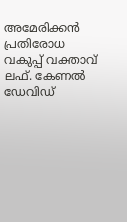അമേരിക്കൻ പ്രതിരോധ വകുപ്പ് വക്താവ് ലഫ്. കേണൽ ഡേവിഡ്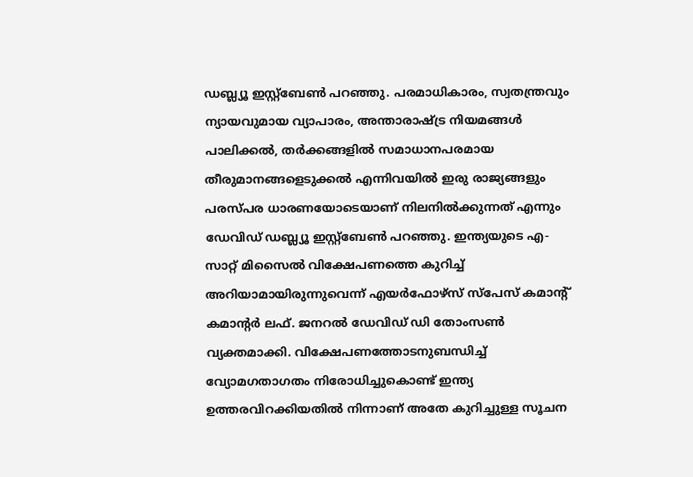ഡബ്ല്യൂ ഇസ്റ്റ്ബേൺ പറഞ്ഞു. പരമാധികാരം, സ്വതന്ത്രവും ന്യായവുമായ വ്യാപാരം, അന്താരാഷ്ട്ര നിയമങ്ങൾ പാലിക്കൽ, തർക്കങ്ങളിൽ സമാധാനപരമായ തീരുമാനങ്ങളെടുക്കൽ എന്നിവയിൽ ഇരു രാജ്യങ്ങളും പരസ്പര ധാരണയോടെയാണ് നിലനിൽക്കുന്നത് എന്നും ഡേവിഡ് ഡബ്ല്യൂ ഇസ്റ്റ്ബേൺ പറഞ്ഞു. ഇന്ത്യയുടെ എ-സാറ്റ് മിസൈൽ വിക്ഷേപണത്തെ കുറിച്ച് അറിയാമായിരുന്നുവെന്ന് എയർഫോഴ്സ് സ്പേസ് കമാന്റ് കമാന്റർ ലഫ്. ജനറൽ ഡേവിഡ് ഡി തോംസൺ വ്യക്തമാക്കി. വിക്ഷേപണത്തോടനുബന്ധിച്ച് വ്യോമഗതാഗതം നിരോധിച്ചുകൊണ്ട് ഇന്ത്യ ഉത്തരവിറക്കിയതിൽ നിന്നാണ് അതേ കുറിച്ചുള്ള സൂചന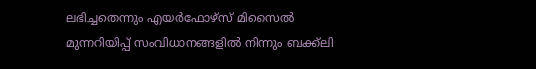ലഭിച്ചതെന്നും എയർഫോഴ്സ് മിസൈൽ മുന്നറിയിപ്പ് സംവിധാനങ്ങളിൽ നിന്നും ബക്ക്ലി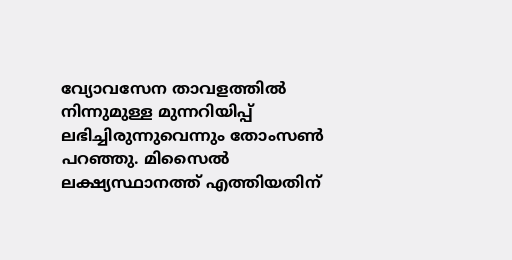വ്യോവസേന താവളത്തിൽ നിന്നുമുള്ള മുന്നറിയിപ്പ് ലഭിച്ചിരുന്നുവെന്നും തോംസൺ പറഞ്ഞു. മിസൈൽ ലക്ഷ്യസ്ഥാനത്ത് എത്തിയതിന്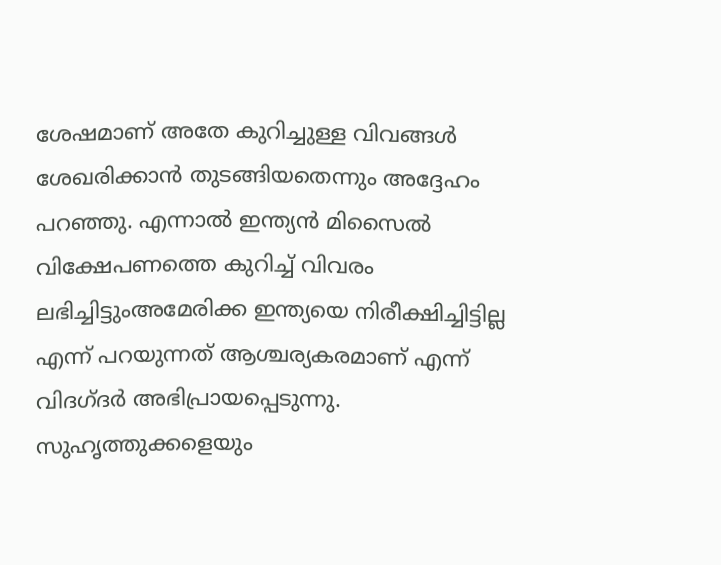ശേഷമാണ് അതേ കുറിച്ചുള്ള വിവങ്ങൾ ശേഖരിക്കാൻ തുടങ്ങിയതെന്നും അദ്ദേഹം പറഞ്ഞു. എന്നാൽ ഇന്ത്യൻ മിസൈൽ വിക്ഷേപണത്തെ കുറിച്ച് വിവരം ലഭിച്ചിട്ടുംഅമേരിക്ക ഇന്ത്യയെ നിരീക്ഷിച്ചിട്ടില്ല എന്ന് പറയുന്നത് ആശ്ചര്യകരമാണ് എന്ന് വിദഗ്ദർ അഭിപ്രായപ്പെടുന്നു. സുഹൃത്തുക്കളെയും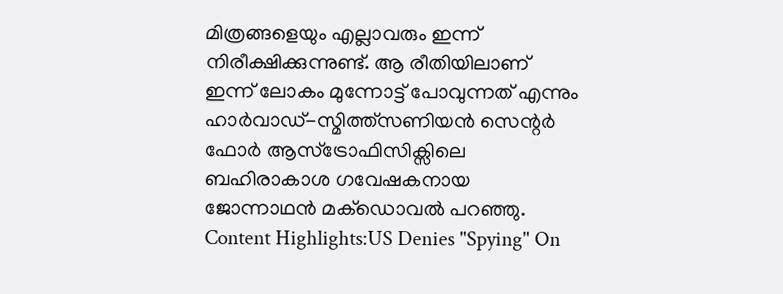മിത്രങ്ങളെയും എല്ലാവരും ഇന്ന് നിരീക്ഷിക്കുന്നുണ്ട്. ആ രീതിയിലാണ് ഇന്ന് ലോകം മുന്നോട്ട് പോവുന്നത് എന്നും ഹാർവാഡ്-സ്മിത്ത്സണിയൻ സെന്റർ ഫോർ ആസ്ട്രോഫിസിക്സിലെ ബഹിരാകാശ ഗവേഷകനായ ജോന്നാഥൻ മക്ഡൊവൽ പറഞ്ഞു. Content Highlights:US Denies "Spying" On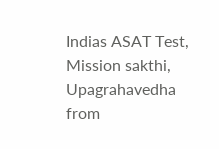Indias ASAT Test, Mission sakthi, Upagrahavedha
from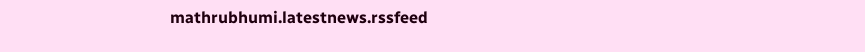mathrubhumi.latestnews.rssfeed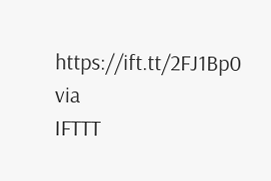https://ift.tt/2FJ1Bp0
via
IFTTT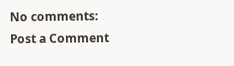No comments:
Post a Comment